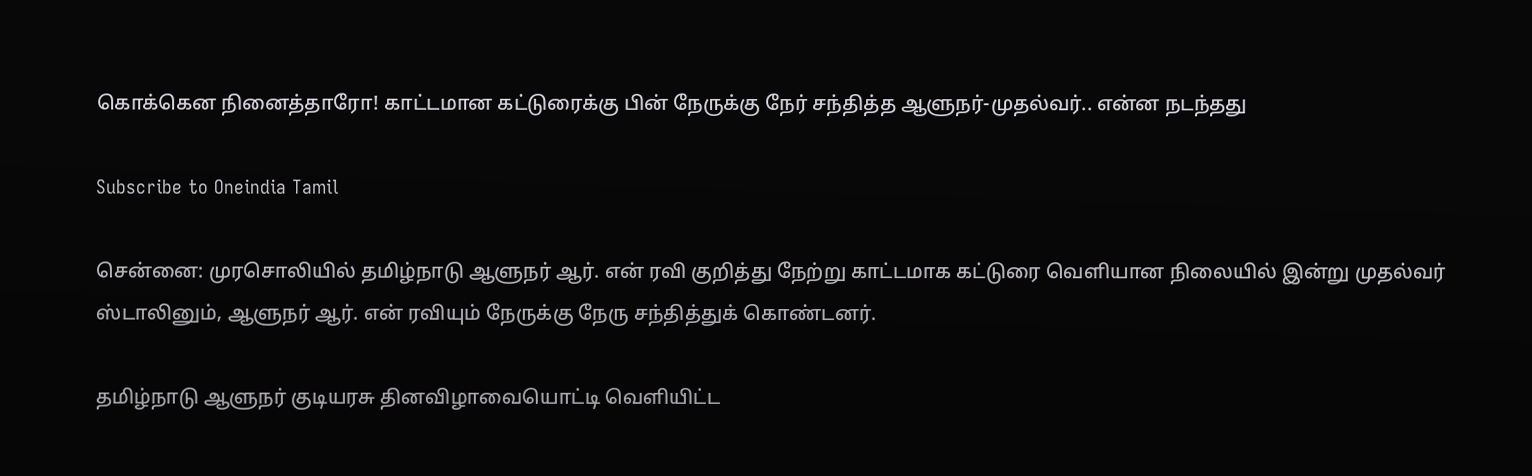கொக்கென நினைத்தாரோ! காட்டமான கட்டுரைக்கு பின் நேருக்கு நேர் சந்தித்த ஆளுநர்-முதல்வர்.. என்ன நடந்தது

Subscribe to Oneindia Tamil

சென்னை: முரசொலியில் தமிழ்நாடு ஆளுநர் ஆர். என் ரவி குறித்து நேற்று காட்டமாக கட்டுரை வெளியான நிலையில் இன்று முதல்வர் ஸ்டாலினும், ஆளுநர் ஆர். என் ரவியும் நேருக்கு நேரு சந்தித்துக் கொண்டனர்.

தமிழ்நாடு ஆளுநர் குடியரசு தினவிழாவையொட்டி வெளியிட்ட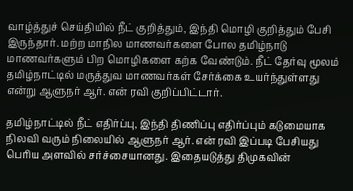வாழ்த்துச் செய்தியில் நீட் குறித்தும், இந்தி மொழி குறித்தும் பேசி இருந்தார். மற்ற மாநில மாணவர்களை போல தமிழ்நாடு மாணவர்களும் பிற மொழிகளை கற்க வேண்டும். நீட் தேர்வு மூலம் தமிழ்நாட்டில் மருத்துவ மாணவர்கள் சேர்க்கை உயர்ந்துள்ளது என்று ஆளுநர் ஆர். என் ரவி குறிப்பிட்டார்.

தமிழ்நாட்டில் நீட் எதிர்ப்பு, இந்தி திணிப்பு எதிர்ப்பும் கடுமையாக நிலவி வரும் நிலையில் ஆளுநர் ஆர். என் ரவி இப்படி பேசியது பெரிய அளவில் சர்ச்சையானது. இதையடுத்து திமுகவின்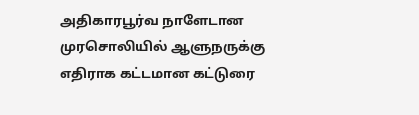அதிகாரபூர்வ நாளேடான முரசொலியில் ஆளுநருக்கு எதிராக கட்டமான கட்டுரை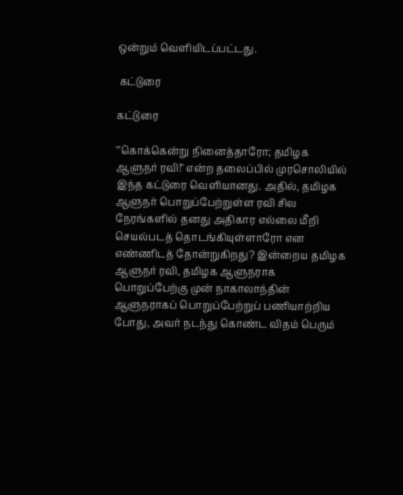ஒன்றும் வெளியிடப்பட்டது.

 கட்டுரை

கட்டுரை

"'கொக்கென்று நினைத்தாரோ; தமிழக ஆளுநர் ரவி!" என்ற தலைப்பில் முரசொலியில் இந்த கட்டுரை வெளியானது. அதில், தமிழக ஆளுநர் பொறுப்பேற்றுள்ள ரவி சில நேரங்களில் தனது அதிகார எல்லை மீறி செயல்படத் தொடங்கியுள்ளாரோ என எண்ணிடத் தோன்றுகிறது? இன்றைய தமிழக ஆளுநர் ரவி, தமிழக ஆளுநராக பொறுப்பேற்கு முன் நாகாலாந்தின் ஆளுநராகப் பொறுப்பேற்றுப் பணியாற்றிய போது, அவர் நடந்து கொண்ட விதம் பெரும்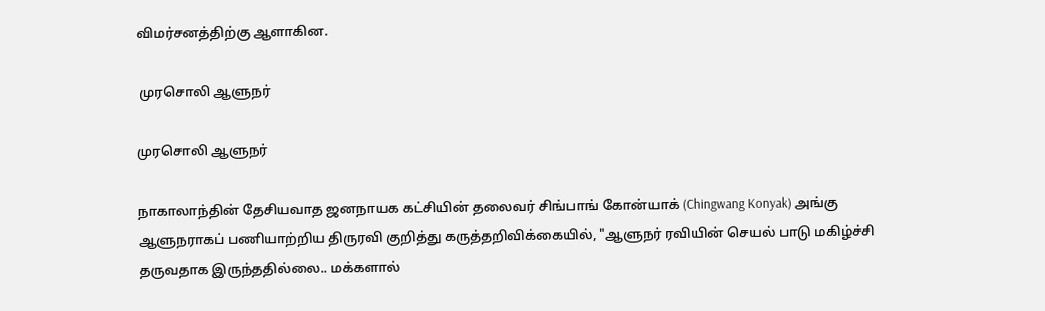விமர்சனத்திற்கு ஆளாகின.

 முரசொலி ஆளுநர்

முரசொலி ஆளுநர்

நாகாலாந்தின் தேசியவாத ஜனநாயக கட்சியின் தலைவர் சிங்பாங் கோன்யாக் (Chingwang Konyak) அங்கு ஆளுநராகப் பணியாற்றிய திருரவி குறித்து கருத்தறிவிக்கையில், "ஆளுநர் ரவியின் செயல் பாடு மகிழ்ச்சி தருவதாக இருந்ததில்லை.. மக்களால்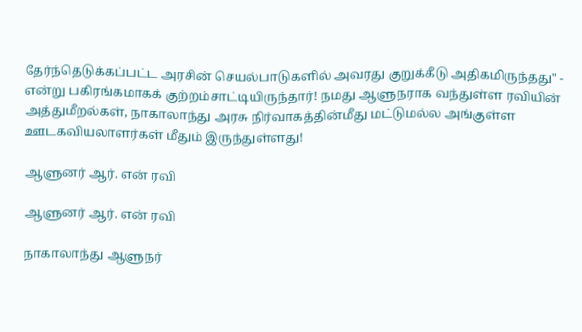தேர்ந்தெடுக்கப்பட்ட அரசின் செயல்பாடுகளில் அவரது குறுக்கீடு அதிகமிருந்தது" - என்று பகிரங்கமாகக் குற்றம்சாட்டியிருந்தார்! நமது ஆளுநராக வந்துள்ள ரவியின் அத்துமீறல்கள், நாகாலாந்து அரசு நிர்வாகத்தின்மீது மட்டுமல்ல அங்குள்ள ஊடகவியலாளர்கள் மீதும் இருந்துள்ளது!

ஆளுனர் ஆர். என் ரவி

ஆளுனர் ஆர். என் ரவி

நாகாலாந்து ஆளுநர்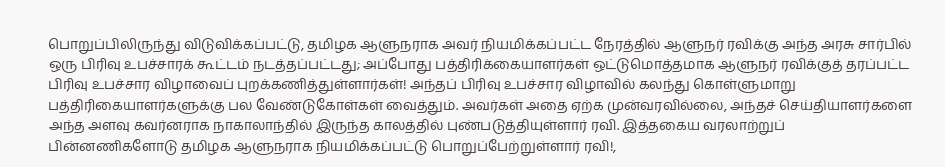பொறுப்பிலிருந்து விடுவிக்கப்பட்டு, தமிழக ஆளுநராக அவர் நியமிக்கப்பட்ட நேரத்தில் ஆளுநர் ரவிக்கு அந்த அரசு சார்பில் ஒரு பிரிவு உபச்சாரக் கூட்டம் நடத்தப்பட்டது; அப்போது பத்திரிக்கையாளர்கள் ஒட்டுமொத்தமாக ஆளுநர் ரவிக்குத் தரப்பட்ட பிரிவு உபச்சார விழாவைப் புறக்கணித்துள்ளார்கள்! அந்தப் பிரிவு உபச்சார விழாவில் கலந்து கொள்ளுமாறு பத்திரிகையாளர்களுக்கு பல வேண்டுகோள்கள் வைத்தும். அவர்கள் அதை ஏற்க முன்வரவில்லை, அந்தச் செய்தியாளர்களை அந்த அளவு கவர்னராக நாகாலாந்தில் இருந்த காலத்தில் புண்படுத்தியுள்ளார் ரவி. இத்தகைய வரலாற்றுப் பின்னணிகளோடு தமிழக ஆளுநராக நியமிக்கப்பட்டு பொறுப்பேற்றுள்ளார் ரவி!,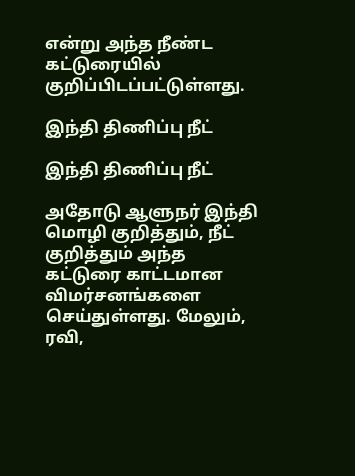என்று அந்த நீண்ட கட்டுரையில் குறிப்பிடப்பட்டுள்ளது.

இந்தி திணிப்பு நீட்

இந்தி திணிப்பு நீட்

அதோடு ஆளுநர் இந்தி மொழி குறித்தும், நீட் குறித்தும் அந்த கட்டுரை காட்டமான விமர்சனங்களை செய்துள்ளது. மேலும், ரவி,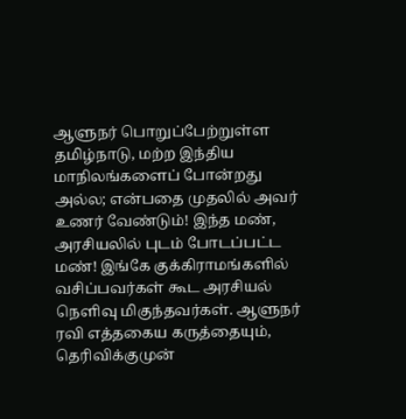ஆளுநர் பொறுப்பேற்றுள்ள தமிழ்நாடு, மற்ற இந்திய மாநிலங்களைப் போன்றது அல்ல; என்பதை முதலில் அவர் உணர் வேண்டும்! இந்த மண், அரசியலில் புடம் போடப்பட்ட மண்! இங்கே குக்கிராமங்களில் வசிப்பவர்கள் கூட அரசியல் நெளிவு மிகுந்தவர்கள். ஆளுநர் ரவி எத்தகைய கருத்தையும், தெரிவிக்குமுன்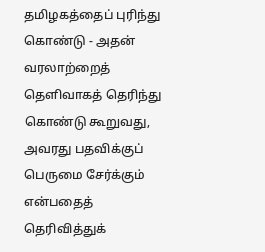தமிழகத்தைப் புரிந்து கொண்டு - அதன் வரலாற்றைத் தெளிவாகத் தெரிந்து கொண்டு கூறுவது, அவரது பதவிக்குப் பெருமை சேர்க்கும் என்பதைத் தெரிவித்துக்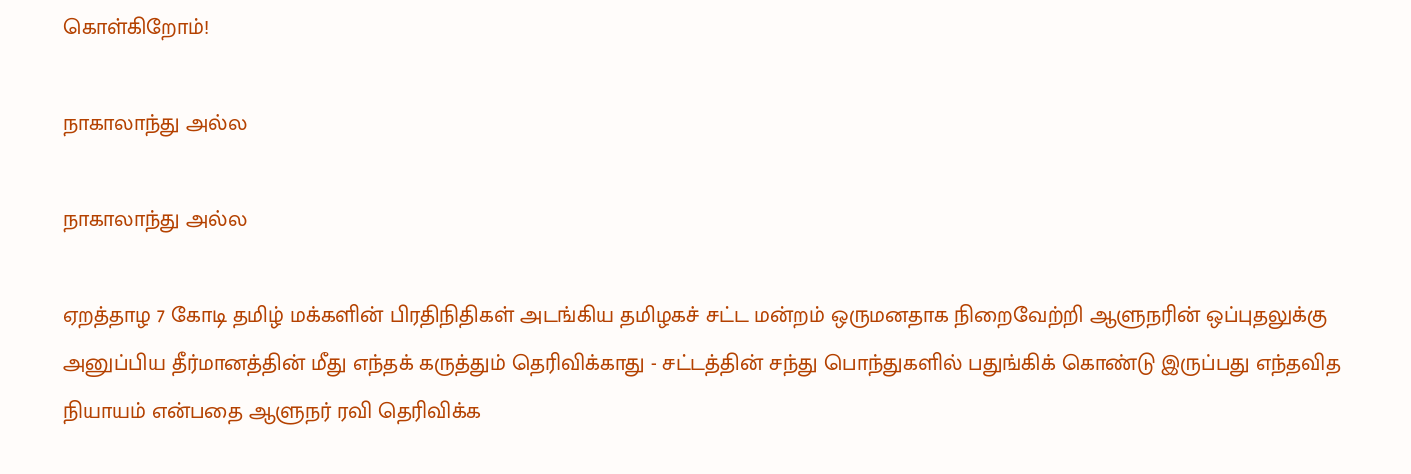கொள்கிறோம்!

நாகாலாந்து அல்ல

நாகாலாந்து அல்ல

ஏறத்தாழ 7 கோடி தமிழ் மக்களின் பிரதிநிதிகள் அடங்கிய தமிழகச் சட்ட மன்றம் ஒருமனதாக நிறைவேற்றி ஆளுநரின் ஒப்புதலுக்கு அனுப்பிய தீர்மானத்தின் மீது எந்தக் கருத்தும் தெரிவிக்காது - சட்டத்தின் சந்து பொந்துகளில் பதுங்கிக் கொண்டு இருப்பது எந்தவித நியாயம் என்பதை ஆளுநர் ரவி தெரிவிக்க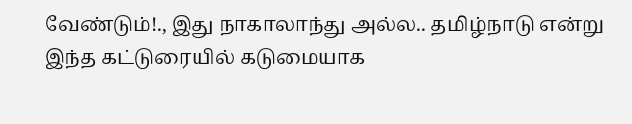வேண்டும்!., இது நாகாலாந்து அல்ல.. தமிழ்நாடு என்று இந்த கட்டுரையில் கடுமையாக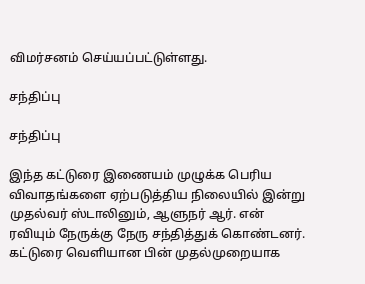விமர்சனம் செய்யப்பட்டுள்ளது.

சந்திப்பு

சந்திப்பு

இந்த கட்டுரை இணையம் முழுக்க பெரிய விவாதங்களை ஏற்படுத்திய நிலையில் இன்று முதல்வர் ஸ்டாலினும், ஆளுநர் ஆர். என் ரவியும் நேருக்கு நேரு சந்தித்துக் கொண்டனர். கட்டுரை வெளியான பின் முதல்முறையாக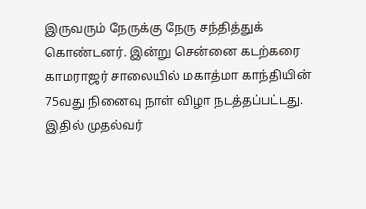இருவரும் நேருக்கு நேரு சந்தித்துக் கொண்டனர். இன்று சென்னை கடற்கரை காமராஜர் சாலையில் மகாத்மா காந்தியின் 75வது நினைவு நாள் விழா நடத்தப்பட்டது. இதில் முதல்வர்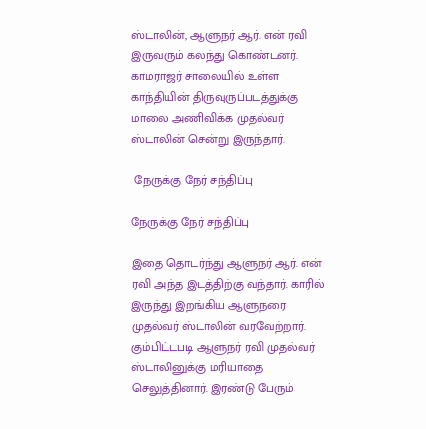ஸ்டாலின், ஆளுநர் ஆர். என் ரவி இருவரும் கலந்து கொண்டனர். காமராஜர் சாலையில் உள்ள காந்தியின் திருவுருப்படத்துக்கு மாலை அணிவிக்க முதல்வர் ஸ்டாலின் சென்று இருந்தார்.

 நேருக்கு நேர் சந்திப்பு

நேருக்கு நேர் சந்திப்பு

இதை தொடர்ந்து ஆளுநர் ஆர். என் ரவி அந்த இடத்திற்கு வந்தார். காரில் இருந்து இறங்கிய ஆளுநரை முதல்வர் ஸ்டாலின் வரவேற்றார். கும்பிட்டபடி ஆளுநர் ரவி முதல்வர் ஸ்டாலினுக்கு மரியாதை செலுத்தினார். இரண்டு பேரும்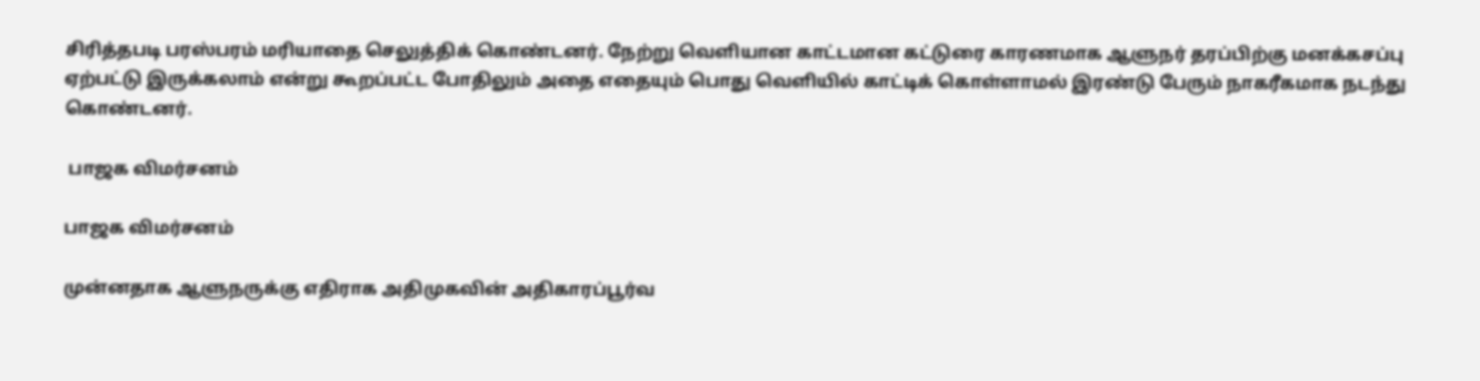சிரித்தபடி பரஸ்பரம் மரியாதை செலுத்திக் கொண்டனர். நேற்று வெளியான காட்டமான கட்டுரை காரணமாக ஆளுநர் தரப்பிற்கு மனக்கசப்பு ஏற்பட்டு இருக்கலாம் என்று கூறப்பட்ட போதிலும் அதை எதையும் பொது வெளியில் காட்டிக் கொள்ளாமல் இரண்டு பேரும் நாகரீகமாக நடந்து கொண்டனர்.

 பாஜக விமர்சனம்

பாஜக விமர்சனம்

முன்னதாக ஆளுநருக்கு எதிராக அதிமுகவின் அதிகாரப்பூர்வ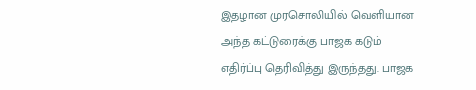இதழான முரசொலியில் வெளியான அந்த கட்டுரைக்கு பாஜக கடும் எதிர்ப்பு தெரிவித்து இருந்தது. பாஜக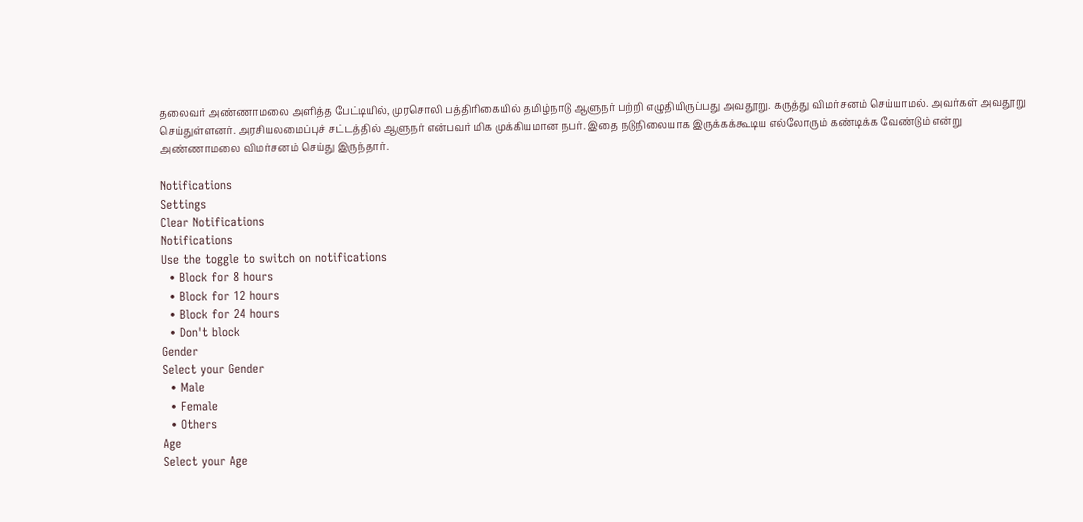தலைவர் அண்ணாமலை அளித்த பேட்டியில், முரசொலி பத்திரிகையில் தமிழ்நாடு ஆளுநர் பற்றி எழுதியிருப்பது அவதூறு. கருத்து விமர்சனம் செய்யாமல். அவர்கள் அவதூறு செய்துள்ளனர். அரசியலமைப்புச் சட்டத்தில் ஆளுநர் என்பவர் மிக முக்கியமான நபர். இதை நடுநிலையாக இருக்கக்கூடிய எல்லோரும் கண்டிக்க வேண்டும் என்று அண்ணாமலை விமர்சனம் செய்து இருந்தார்.

Notifications
Settings
Clear Notifications
Notifications
Use the toggle to switch on notifications
  • Block for 8 hours
  • Block for 12 hours
  • Block for 24 hours
  • Don't block
Gender
Select your Gender
  • Male
  • Female
  • Others
Age
Select your Age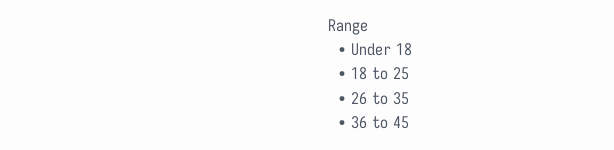Range
  • Under 18
  • 18 to 25
  • 26 to 35
  • 36 to 45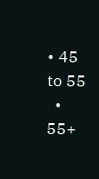• 45 to 55
  • 55+